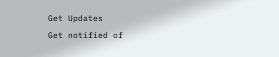Get Updates
Get notified of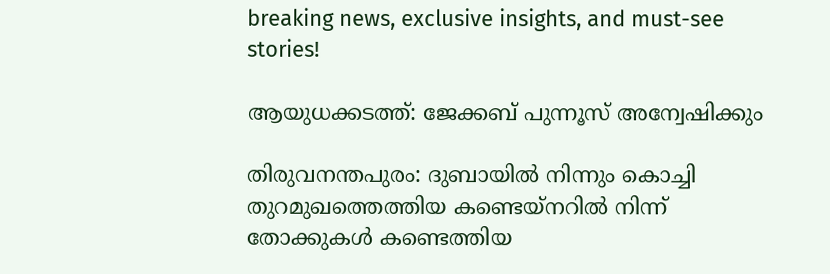breaking news, exclusive insights, and must-see stories!

ആയുധക്കടത്ത്: ജേക്കബ് പുന്നൂസ് അന്വേഷിക്കും

തിരുവനന്തപുരം: ദുബായില്‍ നിന്നും കൊച്ചി തുറമുഖത്തെത്തിയ കണ്ടെയ്നറില്‍ നിന്ന് തോക്കുകള്‍ കണ്ടെത്തിയ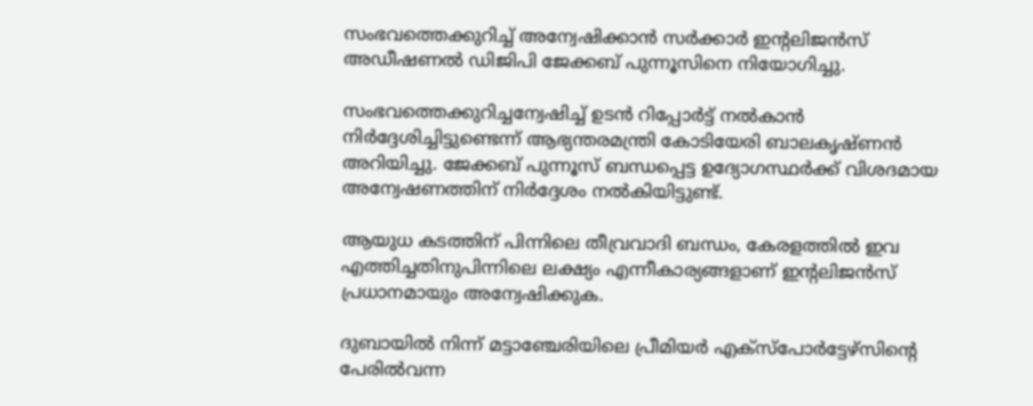സംഭവത്തെക്കുറിച്ച് അന്വേഷിക്കാന്‍ സര്‍ക്കാര്‍ ഇന്റലിജന്‍സ് അഡീഷണല്‍ ഡിജിപി ജേക്കബ് പുന്നൂസിനെ നിയോഗിച്ചു.

സംഭവത്തെക്കുറിച്ചന്വേഷിച്ച് ഉടന്‍ റിപ്പോര്‍ട്ട് നല്‍കാന്‍ നിര്‍ദ്ദേശിച്ചിട്ടുണ്ടെന്ന് ആഭ്യന്തരമന്ത്രി കോടിയേരി ബാലകൃഷ്ണന്‍ അറിയിച്ചു. ജേക്കബ് പുന്നൂസ് ബന്ധപ്പെട്ട ഉദ്യോഗസ്ഥര്‍ക്ക് വിശദമായ അന്വേഷണത്തിന് നിര്‍ദ്ദേശം നല്‍കിയിട്ടുണ്ട്.

ആയുധ കടത്തിന് പിന്നിലെ തീവ്രവാദി ബന്ധം, കേരളത്തില്‍ ഇവ എത്തിച്ചതിനുപിന്നിലെ ലക്ഷ്യം എന്നീകാര്യങ്ങളാണ് ഇന്റലിജന്‍സ് പ്രധാനമായും അന്വേഷിക്കുക.

ദുബായില്‍ നിന്ന് മട്ടാഞ്ചേരിയിലെ പ്രീമിയര്‍ എക്സ്പോര്‍ട്ടേഴ്സിന്റെ പേരില്‍വന്ന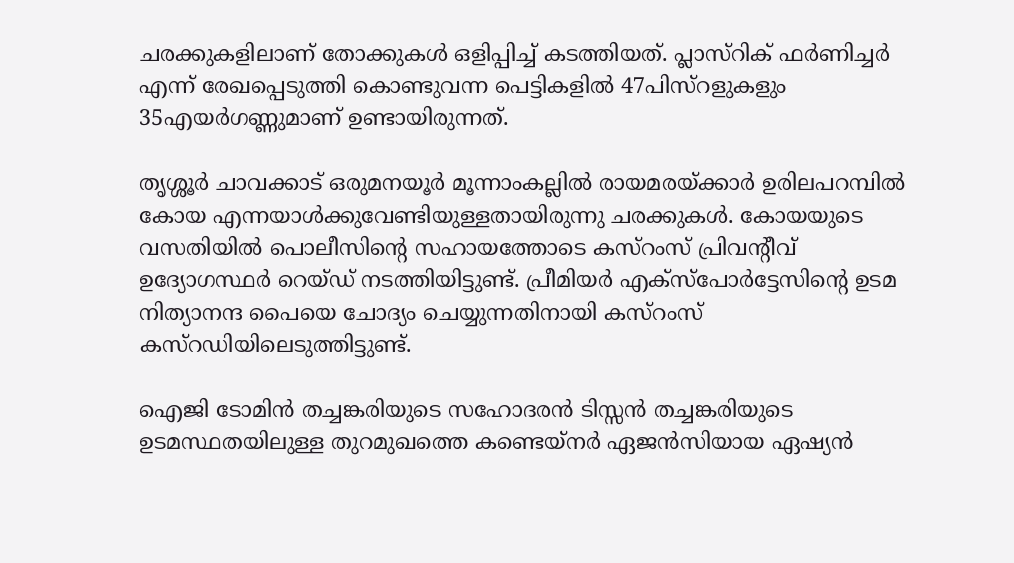ചരക്കുകളിലാണ് തോക്കുകള്‍ ഒളിപ്പിച്ച് കടത്തിയത്. പ്ലാസ്റിക് ഫര്‍ണിച്ചര്‍ എന്ന് രേഖപ്പെടുത്തി കൊണ്ടുവന്ന പെട്ടികളില്‍ 47പിസ്റളുകളും 35എയര്‍ഗണ്ണുമാണ് ഉണ്ടായിരുന്നത്.

തൃശ്ശൂര്‍ ചാവക്കാട് ഒരുമനയൂര്‍ മൂന്നാംകല്ലില്‍ രായമരയ്ക്കാര്‍ ഉരിലപറമ്പില്‍ കോയ എന്നയാള്‍ക്കുവേണ്ടിയുള്ളതായിരുന്നു ചരക്കുകള്‍. കോയയുടെ വസതിയില്‍ പൊലീസിന്റെ സഹായത്തോടെ കസ്റംസ് പ്രിവന്റീവ് ഉദ്യോഗസ്ഥര്‍ റെയ്ഡ് നടത്തിയിട്ടുണ്ട്. പ്രീമിയര്‍ എക്സ്പോര്‍ട്ടേസിന്റെ ഉടമ നിത്യാനന്ദ പൈയെ ചോദ്യം ചെയ്യുന്നതിനായി കസ്റംസ് കസ്റഡിയിലെടുത്തിട്ടുണ്ട്.

ഐജി ടോമിന്‍ തച്ചങ്കരിയുടെ സഹോദരന്‍ ടിസ്സന്‍ തച്ചങ്കരിയുടെ ഉടമസ്ഥതയിലുള്ള തുറമുഖത്തെ കണ്ടെയ്നര്‍ ഏജന്‍സിയായ ഏഷ്യന്‍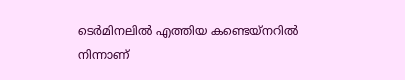ടെര്‍മിനലില്‍ എത്തിയ കണ്ടെയ്നറില്‍ നിന്നാണ്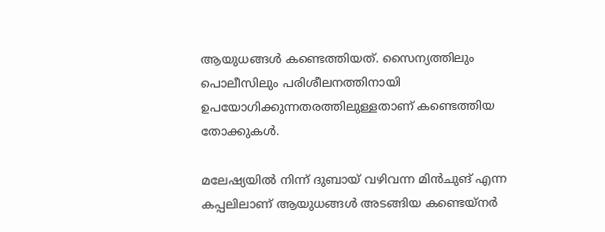ആയുധങ്ങള്‍ കണ്ടെത്തിയത്. സൈന്യത്തിലും പൊലീസിലും പരിശീലനത്തിനായി ഉപയോഗിക്കുന്നതരത്തിലുള്ളതാണ് കണ്ടെത്തിയ തോക്കുകള്‍.

മലേഷ്യയില്‍ നിന്ന് ദുബായ് വഴിവന്ന മിന്‍ചുങ് എന്ന കപ്പലിലാണ് ആയുധങ്ങള്‍ അടങ്ങിയ കണ്ടെയ്നര്‍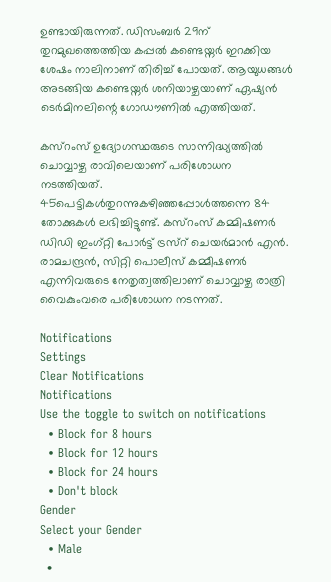ഉണ്ടായിരുന്നത്. ഡിസംബര്‍ 29ന് തുറമുഖത്തെത്തിയ കപ്പല്‍ കണ്ടെയ്നര്‍ ഇറക്കിയ ശേഷം നാലിനാണ് തിരിച്ച് പോയത്. ആയുധങ്ങള്‍ അടങ്ങിയ കണ്ടെയ്നര്‍ ശനിയാഴ്ചയാണ് ഏഷ്യന്‍ ടെര്‍മിനലിന്റെ ഗോഡൗണില്‍ എത്തിയത്.

കസ്റംസ് ഉദ്യോഗസ്ഥരുടെ സാന്നിദ്ധ്യത്തില്‍ ചൊവ്വാഴ്ച രാവിലെയാണ് പരിശോധന നടത്തിയത്. 45പെട്ടികള്‍തുറന്നുകഴിഞ്ഞപ്പോള്‍ത്തന്നെ 84 തോക്കുകള്‍ ലഭിച്ചിട്ടുണ്ട്. കസ്റംസ് കമ്മിഷണര്‍ ഡിഡി ഇംഗ്റ്റി പോര്‍ട്ട് ട്രസ്റ് ചെയര്‍മാന്‍ എന്‍. രാമചന്ദ്രന്‍, സിറ്റി പൊലീസ് കമ്മീഷണര്‍ എന്നിവരുടെ നേതൃത്വത്തിലാണ് ചൊവ്വാഴ്ച രാത്രി വൈകുംവരെ പരിശോധന നടന്നത്.

Notifications
Settings
Clear Notifications
Notifications
Use the toggle to switch on notifications
  • Block for 8 hours
  • Block for 12 hours
  • Block for 24 hours
  • Don't block
Gender
Select your Gender
  • Male
  •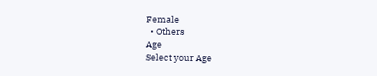Female
  • Others
Age
Select your Age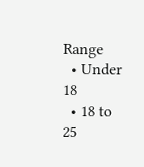Range
  • Under 18
  • 18 to 25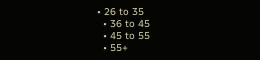• 26 to 35
  • 36 to 45
  • 45 to 55
  • 55+